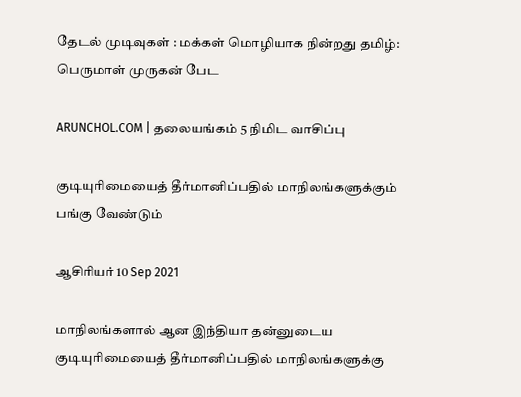தேடல் முடிவுகள் : மக்கள் மொழியாக நின்றது தமிழ்: பெருமாள் முருகன் பேட

ARUNCHOL.COM | தலையங்கம் 5 நிமிட வாசிப்பு

குடியுரிமையைத் தீர்மானிப்பதில் மாநிலங்களுக்கும் பங்கு வேண்டும்

ஆசிரியர் 10 Sep 2021

மாநிலங்களால் ஆன இந்தியா தன்னுடைய குடியுரிமையைத் தீர்மானிப்பதில் மாநிலங்களுக்கு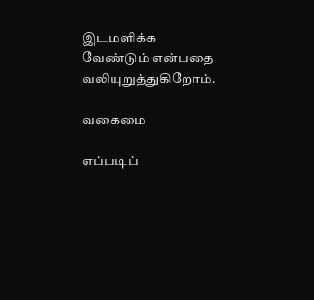இடமளிக்க வேண்டும் என்பதை வலியுறுத்துகிறோம்.

வகைமை

எப்படிப்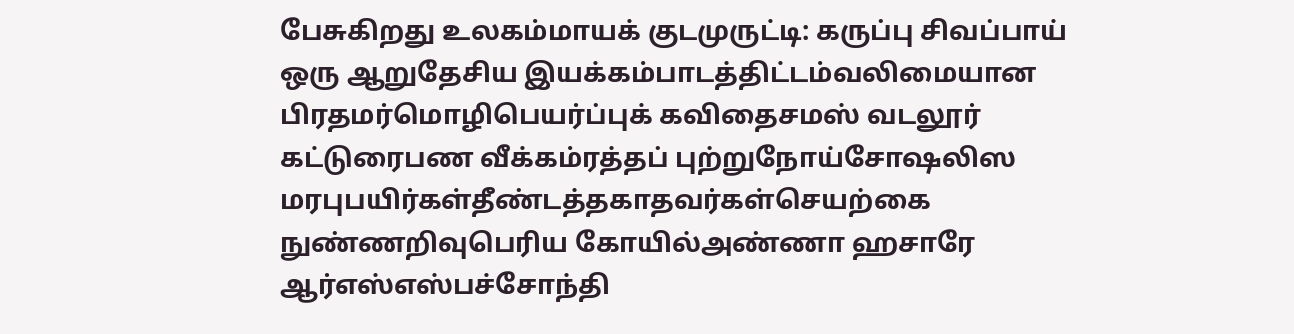பேசுகிறது உலகம்மாயக் குடமுருட்டி: கருப்பு சிவப்பாய் ஒரு ஆறுதேசிய இயக்கம்பாடத்திட்டம்வலிமையான பிரதமர்மொழிபெயர்ப்புக் கவிதைசமஸ் வடலூர் கட்டுரைபண வீக்கம்ரத்தப் புற்றுநோய்சோஷலிஸ மரபுபயிர்கள்தீண்டத்தகாதவர்கள்செயற்கை நுண்ணறிவுபெரிய கோயில்அண்ணா ஹசாரே ஆர்எஸ்எஸ்பச்சோந்தி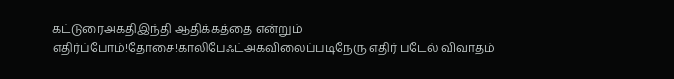கட்டுரைஅகதிஇந்தி ஆதிக்கத்தை என்றும் எதிர்ப்போம்!தோசை!காலிபேஃட்அகவிலைப்படிநேரு எதிர் படேல் விவாதம்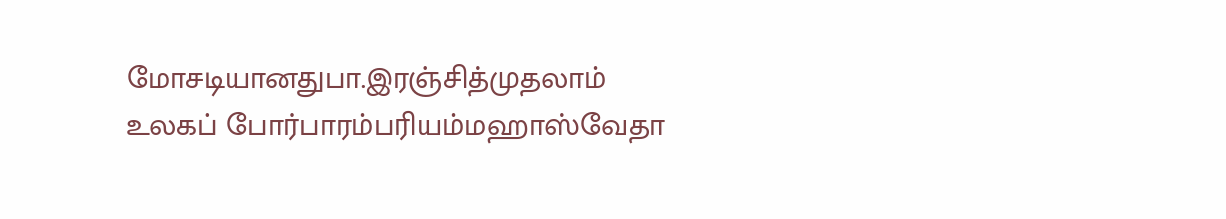மோசடியானதுபா.இரஞ்சித்முதலாம் உலகப் போர்பாரம்பரியம்மஹாஸ்வேதா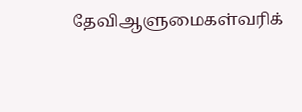தேவிஆளுமைகள்வரிக்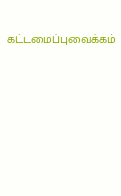கட்டமைப்புவைக்கம்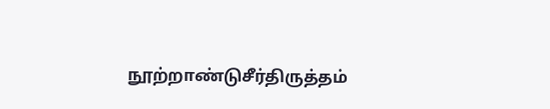நூற்றாண்டுசீர்திருத்தம்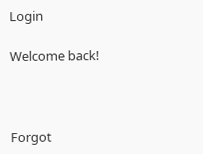Login

Welcome back!



Forgot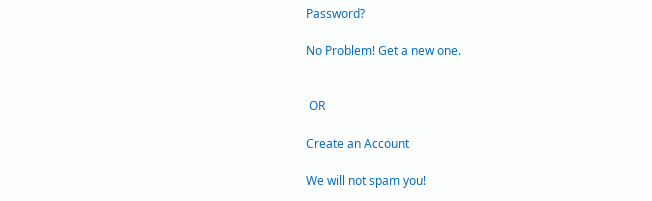Password?

No Problem! Get a new one.


 OR

Create an Account

We will not spam you!